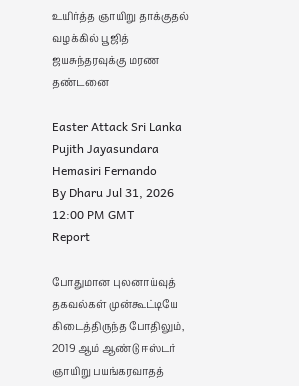உயிர்த்த ஞாயிறு தாக்குதல் வழக்கில் பூஜித் ஜயசுந்தரவுக்கு மரண தண்டனை

Easter Attack Sri Lanka Pujith Jayasundara Hemasiri Fernando
By Dharu Jul 31, 2026 12:00 PM GMT
Report

போதுமான புலனாய்வுத் தகவல்கள் முன்கூட்டியே கிடைத்திருந்த போதிலும், 2019 ஆம் ஆண்டு ஈஸ்டர் ஞாயிறு பயங்கரவாதத்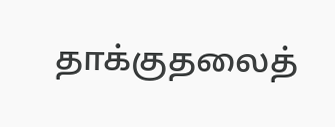தாக்குதலைத்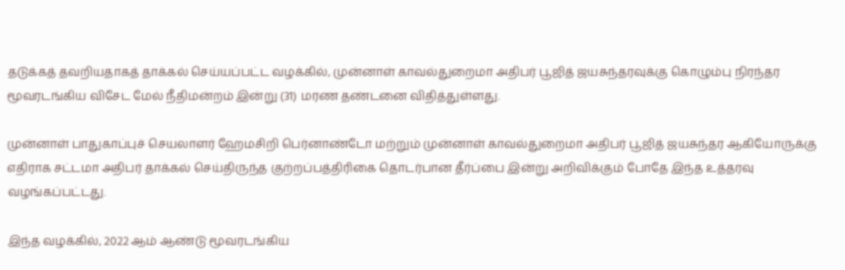தடுக்கத் தவறியதாகத் தாக்கல் செய்யப்பட்ட வழக்கில், முன்னாள் காவல்துறைமா அதிபர் பூஜித் ஜயசுந்தரவுக்கு கொழும்பு நிரந்தர மூவரடங்கிய விசேட மேல் நீதிமன்றம் இன்று (31) மரண தண்டனை விதித்துள்ளது.

முன்னாள் பாதுகாப்புச் செயலாளர் ஹேமசிறி பெர்னாண்டோ மற்றும் முன்னாள் காவல்துறைமா அதிபர் பூஜித் ஜயசுந்தர ஆகியோருக்கு எதிராக சட்டமா அதிபர் தாக்கல் செய்திருந்த குற்றப்பத்திரிகை தொடர்பான தீர்ப்பை இன்று அறிவிக்கும் போதே இந்த உத்தரவு வழங்கப்பட்டது.

இந்த வழக்கில், 2022 ஆம் ஆண்டு மூவரடங்கிய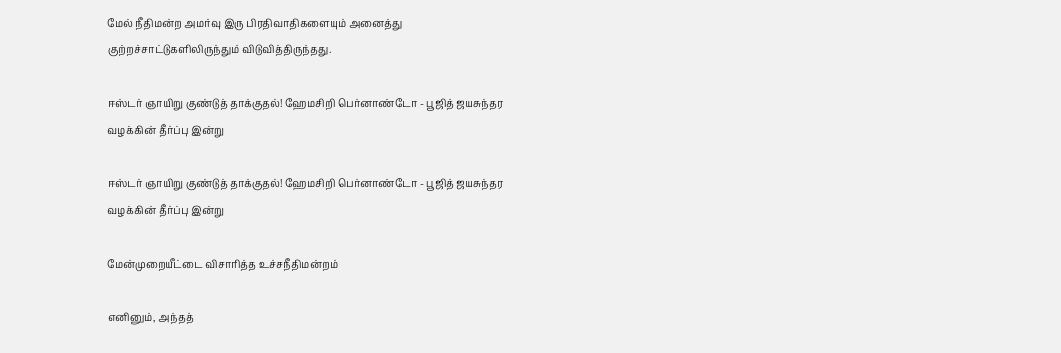மேல் நீதிமன்ற அமர்வு இரு பிரதிவாதிகளையும் அனைத்து குற்றச்சாட்டுகளிலிருந்தும் விடுவித்திருந்தது.

ஈஸ்டர் ஞாயிறு குண்டுத் தாக்குதல்! ஹேமசிறி பெர்னாண்டோ - பூஜித் ஜயசுந்தர வழக்கின் தீர்ப்பு இன்று

ஈஸ்டர் ஞாயிறு குண்டுத் தாக்குதல்! ஹேமசிறி பெர்னாண்டோ - பூஜித் ஜயசுந்தர வழக்கின் தீர்ப்பு இன்று

மேன்முறையீட்டை விசாரித்த உச்சநீதிமன்றம்

எனினும், அந்தத்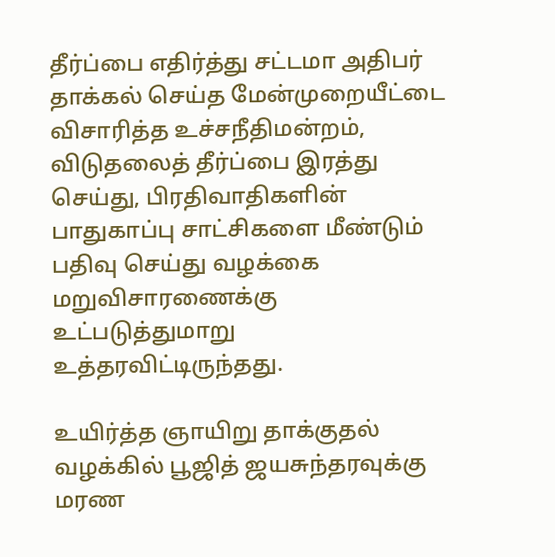தீர்ப்பை எதிர்த்து சட்டமா அதிபர் தாக்கல் செய்த மேன்முறையீட்டை விசாரித்த உச்சநீதிமன்றம், விடுதலைத் தீர்ப்பை இரத்து செய்து, பிரதிவாதிகளின் பாதுகாப்பு சாட்சிகளை மீண்டும் பதிவு செய்து வழக்கை மறுவிசாரணைக்கு உட்படுத்துமாறு உத்தரவிட்டிருந்தது.

உயிர்த்த ஞாயிறு தாக்குதல் வழக்கில் பூஜித் ஜயசுந்தரவுக்கு மரண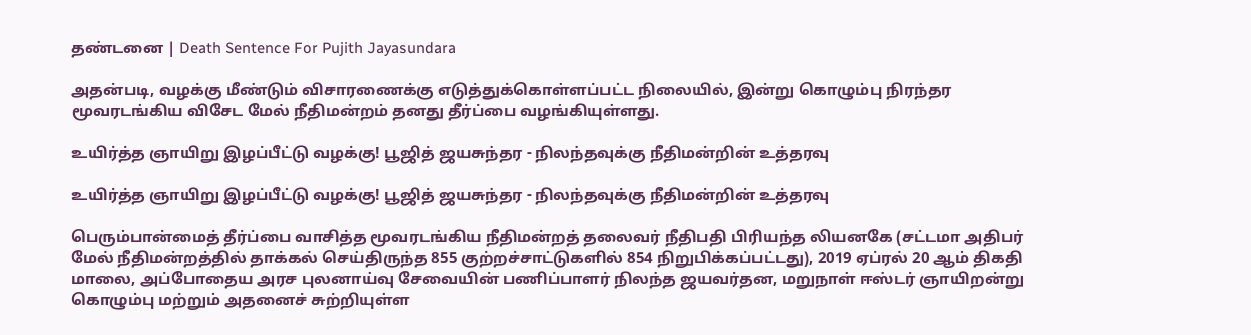தண்டனை | Death Sentence For Pujith Jayasundara

அதன்படி, வழக்கு மீண்டும் விசாரணைக்கு எடுத்துக்கொள்ளப்பட்ட நிலையில், இன்று கொழும்பு நிரந்தர மூவரடங்கிய விசேட மேல் நீதிமன்றம் தனது தீர்ப்பை வழங்கியுள்ளது.

உயிர்த்த ஞாயிறு இழப்பீட்டு வழக்கு! பூஜித் ஜயசுந்தர - நிலந்தவுக்கு நீதிமன்றின் உத்தரவு

உயிர்த்த ஞாயிறு இழப்பீட்டு வழக்கு! பூஜித் ஜயசுந்தர - நிலந்தவுக்கு நீதிமன்றின் உத்தரவு

பெரும்பான்மைத் தீர்ப்பை வாசித்த மூவரடங்கிய நீதிமன்றத் தலைவர் நீதிபதி பிரியந்த லியனகே (சட்டமா அதிபர் மேல் நீதிமன்றத்தில் தாக்கல் செய்திருந்த 855 குற்றச்சாட்டுகளில் 854 நிறுபிக்கப்பட்டது), 2019 ஏப்ரல் 20 ஆம் திகதி மாலை, அப்போதைய அரச புலனாய்வு சேவையின் பணிப்பாளர் நிலந்த ஜயவர்தன, மறுநாள் ஈஸ்டர் ஞாயிறன்று கொழும்பு மற்றும் அதனைச் சுற்றியுள்ள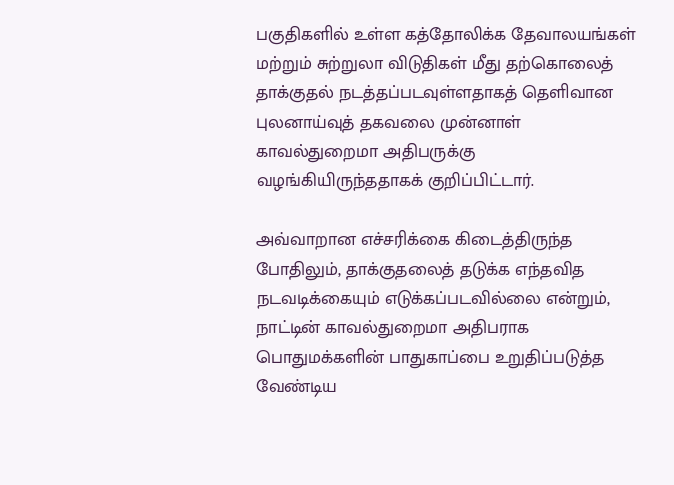பகுதிகளில் உள்ள கத்தோலிக்க தேவாலயங்கள் மற்றும் சுற்றுலா விடுதிகள் மீது தற்கொலைத் தாக்குதல் நடத்தப்படவுள்ளதாகத் தெளிவான புலனாய்வுத் தகவலை முன்னாள் காவல்துறைமா அதிபருக்கு வழங்கியிருந்ததாகக் குறிப்பிட்டார்.

அவ்வாறான எச்சரிக்கை கிடைத்திருந்த போதிலும், தாக்குதலைத் தடுக்க எந்தவித நடவடிக்கையும் எடுக்கப்படவில்லை என்றும், நாட்டின் காவல்துறைமா அதிபராக பொதுமக்களின் பாதுகாப்பை உறுதிப்படுத்த வேண்டிய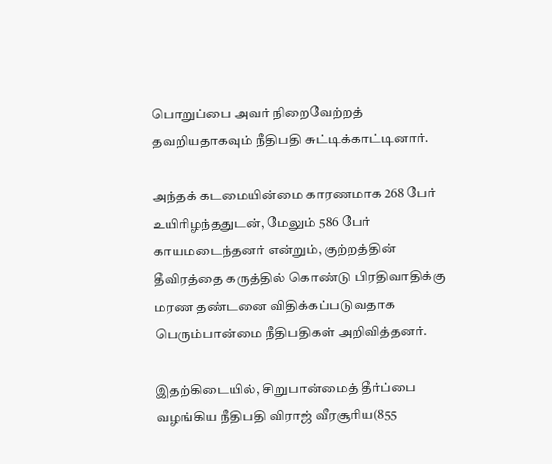பொறுப்பை அவர் நிறைவேற்றத் தவறியதாகவும் நீதிபதி சுட்டிக்காட்டினார்.

அந்தக் கடமையின்மை காரணமாக 268 பேர் உயிரிழந்ததுடன், மேலும் 586 பேர் காயமடைந்தனர் என்றும், குற்றத்தின் தீவிரத்தை கருத்தில் கொண்டு பிரதிவாதிக்கு மரண தண்டனை விதிக்கப்படுவதாக பெரும்பான்மை நீதிபதிகள் அறிவித்தனர்.

இதற்கிடையில், சிறுபான்மைத் தீர்ப்பை வழங்கிய நீதிபதி விராஜ் வீரசூரிய(855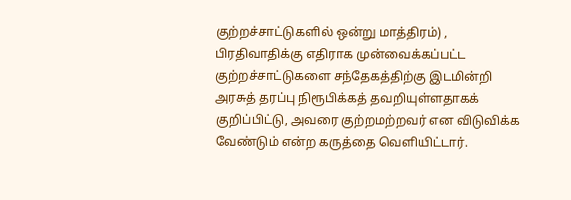குற்றச்சாட்டுகளில் ஒன்று மாத்திரம்) , பிரதிவாதிக்கு எதிராக முன்வைக்கப்பட்ட குற்றச்சாட்டுகளை சந்தேகத்திற்கு இடமின்றி அரசுத் தரப்பு நிரூபிக்கத் தவறியுள்ளதாகக் குறிப்பிட்டு, அவரை குற்றமற்றவர் என விடுவிக்க வேண்டும் என்ற கருத்தை வெளியிட்டார்.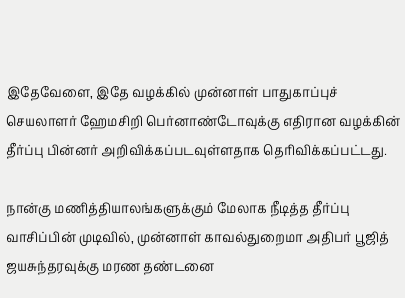இதேவேளை, இதே வழக்கில் முன்னாள் பாதுகாப்புச் செயலாளர் ஹேமசிறி பெர்னாண்டோவுக்கு எதிரான வழக்கின் தீர்ப்பு பின்னர் அறிவிக்கப்படவுள்ளதாக தெரிவிக்கப்பட்டது.

நான்கு மணித்தியாலங்களுக்கும் மேலாக நீடித்த தீர்ப்பு வாசிப்பின் முடிவில், முன்னாள் காவல்துறைமா அதிபர் பூஜித் ஜயசுந்தரவுக்கு மரண தண்டனை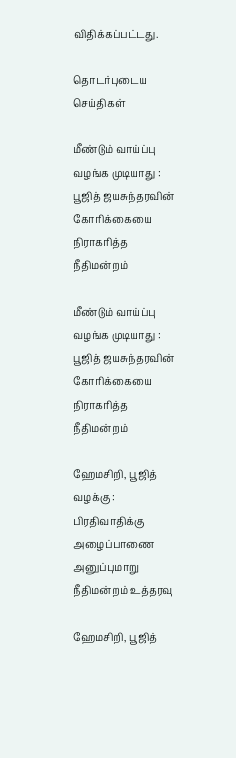விதிக்கப்பட்டது.

தொடர்புடைய செய்திகள்

மீண்டும் வாய்ப்பு வழங்க முடியாது : பூஜித் ஜயசுந்தரவின் கோரிக்கையை நிராகரித்த நீதிமன்றம்

மீண்டும் வாய்ப்பு வழங்க முடியாது : பூஜித் ஜயசுந்தரவின் கோரிக்கையை நிராகரித்த நீதிமன்றம்

ஹேமசிறி, பூஜித் வழக்கு : பிரதிவாதிக்கு அழைப்பாணை அனுப்புமாறு நீதிமன்றம் உத்தரவு

ஹேமசிறி, பூஜித்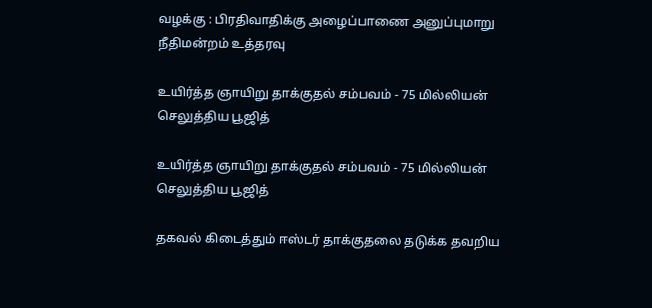வழக்கு : பிரதிவாதிக்கு அழைப்பாணை அனுப்புமாறு நீதிமன்றம் உத்தரவு

உயிர்த்த ஞாயிறு தாக்குதல் சம்பவம் - 75 மில்லியன் செலுத்திய பூஜித்

உயிர்த்த ஞாயிறு தாக்குதல் சம்பவம் - 75 மில்லியன் செலுத்திய பூஜித்

தகவல் கிடைத்தும் ஈஸ்டர் தாக்குதலை தடுக்க தவறிய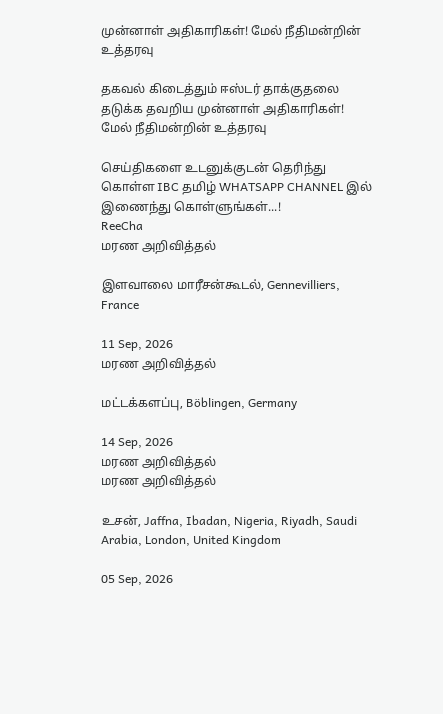முன்னாள் அதிகாரிகள்! மேல் நீதிமன்றின் உத்தரவு

தகவல் கிடைத்தும் ஈஸ்டர் தாக்குதலை தடுக்க தவறிய முன்னாள் அதிகாரிகள்! மேல் நீதிமன்றின் உத்தரவு

செய்திகளை உடனுக்குடன் தெரிந்து கொள்ள IBC தமிழ் WHATSAPP CHANNEL இல் இணைந்து கொள்ளுங்கள்...!
ReeCha
மரண அறிவித்தல்

இளவாலை மாரீசன்கூடல், Gennevilliers, France

11 Sep, 2026
மரண அறிவித்தல்

மட்டக்களப்பு, Böblingen, Germany

14 Sep, 2026
மரண அறிவித்தல்
மரண அறிவித்தல்

உசன், Jaffna, Ibadan, Nigeria, Riyadh, Saudi Arabia, London, United Kingdom

05 Sep, 2026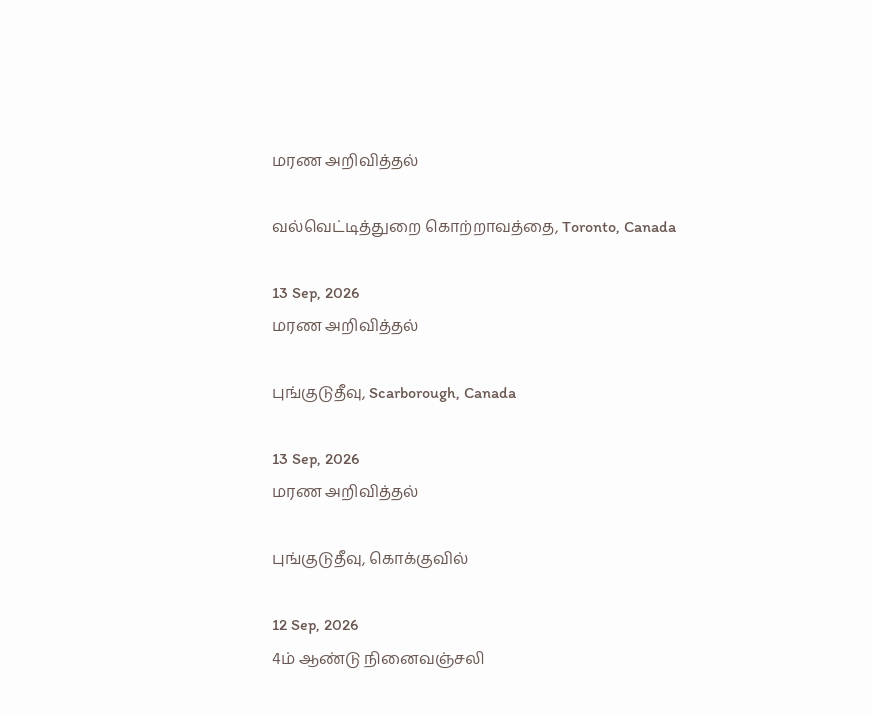மரண அறிவித்தல்

வல்வெட்டித்துறை கொற்றாவத்தை, Toronto, Canada

13 Sep, 2026
மரண அறிவித்தல்

புங்குடுதீவு, Scarborough, Canada

13 Sep, 2026
மரண அறிவித்தல்

புங்குடுதீவு, கொக்குவில்

12 Sep, 2026
4ம் ஆண்டு நினைவஞ்சலி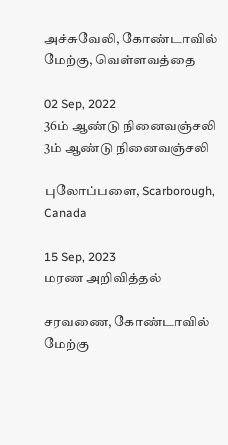அச்சுவேலி, கோண்டாவில் மேற்கு, வெள்ளவத்தை

02 Sep, 2022
36ம் ஆண்டு நினைவஞ்சலி
3ம் ஆண்டு நினைவஞ்சலி

புலோப்பளை, Scarborough, Canada

15 Sep, 2023
மரண அறிவித்தல்

சரவணை, கோண்டாவில் மேற்கு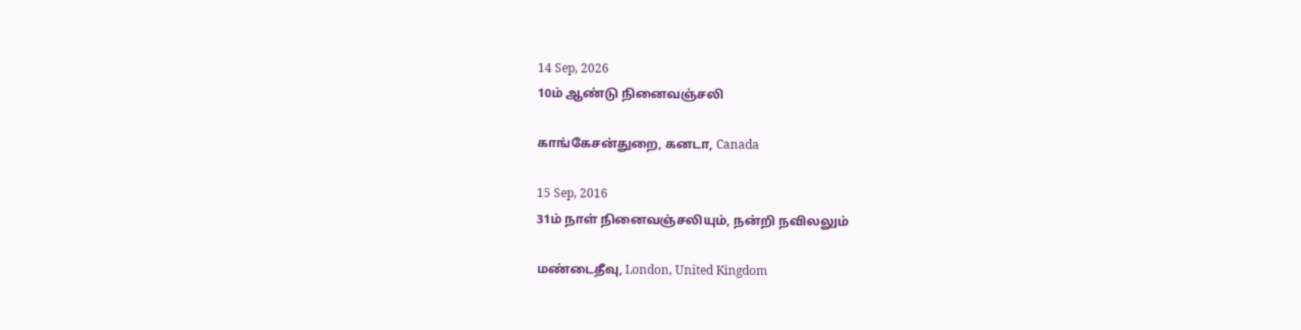14 Sep, 2026
10ம் ஆண்டு நினைவஞ்சலி

காங்கேசன்துறை, கனடா, Canada

15 Sep, 2016
31ம் நாள் நினைவஞ்சலியும், நன்றி நவிலலும்

மண்டைதீவு, London, United Kingdom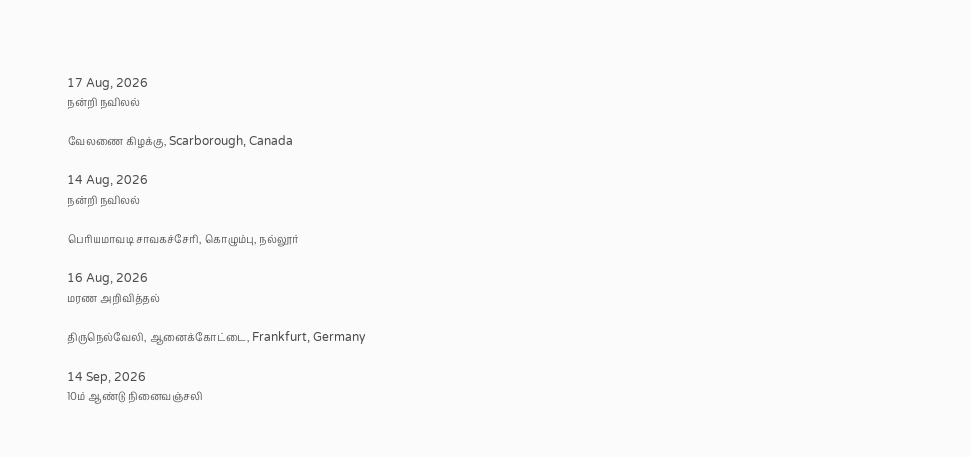17 Aug, 2026
நன்றி நவிலல்

வேலணை கிழக்கு, Scarborough, Canada

14 Aug, 2026
நன்றி நவிலல்

பெரியமாவடி சாவகச்சேரி, கொழும்பு, நல்லூர்

16 Aug, 2026
மரண அறிவித்தல்

திருநெல்வேலி, ஆனைக்கோட்டை, Frankfurt, Germany

14 Sep, 2026
10ம் ஆண்டு நினைவஞ்சலி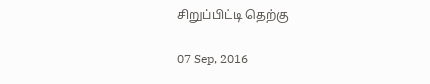சிறுப்பிட்டி தெற்கு

07 Sep, 2016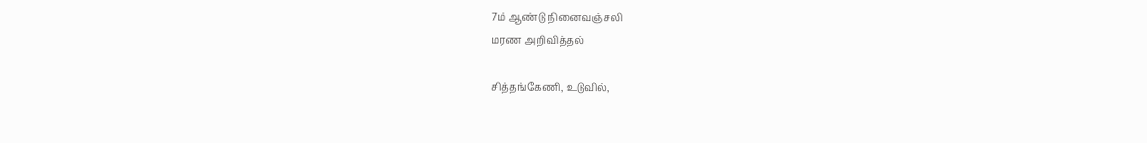7ம் ஆண்டு நினைவஞ்சலி
மரண அறிவித்தல்

சித்தங்கேணி, உடுவில்,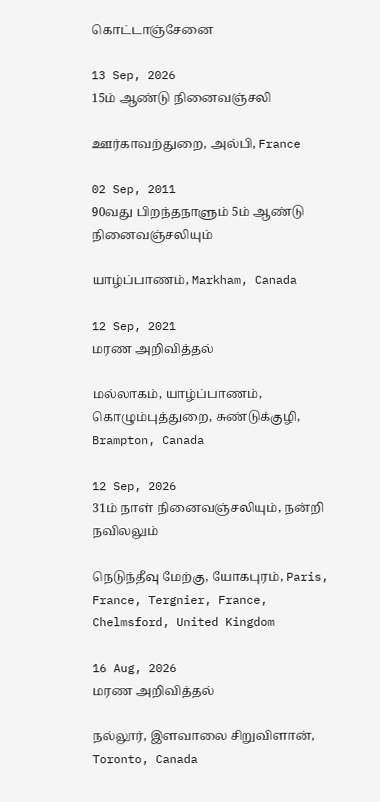கொட்டாஞ்சேனை

13 Sep, 2026
15ம் ஆண்டு நினைவஞ்சலி

ஊர்காவற்துறை, அல்பி, France

02 Sep, 2011
90வது பிறந்தநாளும் 5ம் ஆண்டு நினைவஞ்சலியும்

யாழ்ப்பாணம், Markham, Canada

12 Sep, 2021
மரண அறிவித்தல்

மல்லாகம், யாழ்ப்பாணம், கொழும்புத்துறை, சுண்டுக்குழி, Brampton, Canada

12 Sep, 2026
31ம் நாள் நினைவஞ்சலியும், நன்றி நவிலலும்

நெடுந்தீவு மேற்கு, யோகபுரம், Paris, France, Tergnier, France, Chelmsford, United Kingdom

16 Aug, 2026
மரண அறிவித்தல்

நல்லூர், இளவாலை சிறுவிளான், Toronto, Canada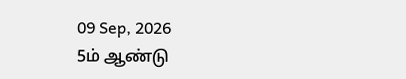09 Sep, 2026
5ம் ஆண்டு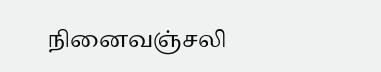நினைவஞ்சலி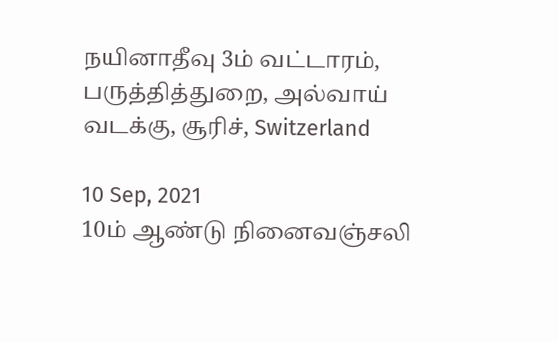நயினாதீவு 3ம் வட்டாரம், பருத்தித்துறை, அல்வாய் வடக்கு, சூரிச், Switzerland

10 Sep, 2021
10ம் ஆண்டு நினைவஞ்சலி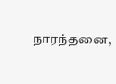நாரந்தனை,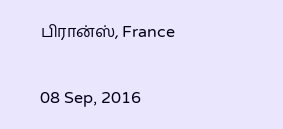பிரான்ஸ், France

08 Sep, 2016